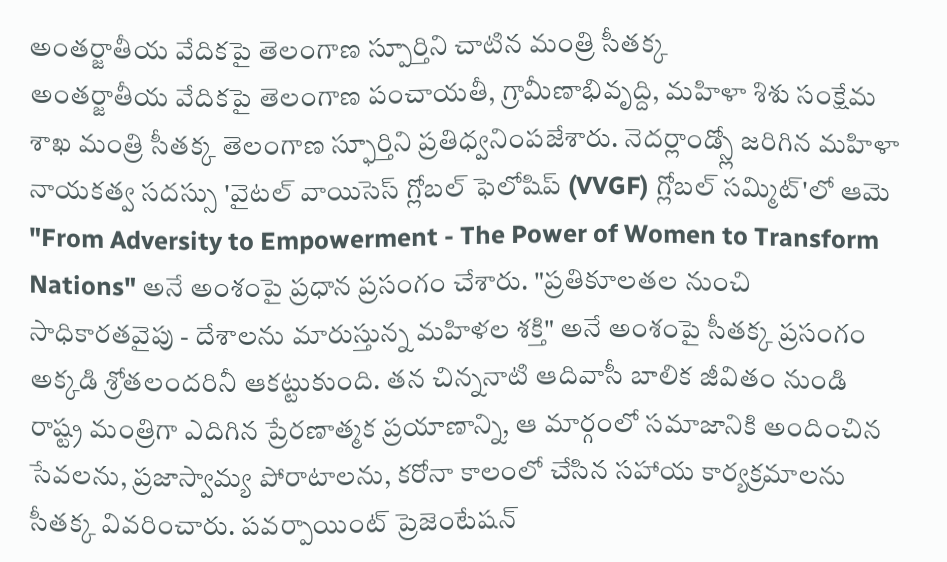అంతర్జాతీయ వేదికపై తెలంగాణ స్పూర్తిని చాటిన మంత్రి సీతక్క
అంతర్జాతీయ వేదికపై తెలంగాణ పంచాయతీ, గ్రామీణాభివృద్ది, మహిళా శిశు సంక్షేమ శాఖ మంత్రి సీతక్క తెలంగాణ స్ఫూర్తిని ప్రతిధ్వనింపజేశారు. నెదర్లాండ్స్లో జరిగిన మహిళా నాయకత్వ సదస్సు 'వైటల్ వాయిసెస్ గ్లోబల్ ఫెలోషిప్ (VVGF) గ్లోబల్ సమ్మిట్'లో ఆమె "From Adversity to Empowerment - The Power of Women to Transform Nations" అనే అంశంపై ప్రధాన ప్రసంగం చేశారు. "ప్రతికూలతల నుంచి సాధికారతవైపు - దేశాలను మారుస్తున్న మహిళల శక్తి" అనే అంశంపై సీతక్క ప్రసంగం అక్కడి శ్రోతలందరినీ ఆకట్టుకుంది. తన చిన్ననాటి ఆదివాసీ బాలిక జీవితం నుండి రాష్ట్ర మంత్రిగా ఎదిగిన ప్రేరణాత్మక ప్రయాణాన్ని, ఆ మార్గంలో సమాజానికి అందించిన సేవలను, ప్రజాస్వామ్య పోరాటాలను, కరోనా కాలంలో చేసిన సహాయ కార్యక్రమాలను సీతక్క వివరించారు. పవర్పాయింట్ ప్రెజెంటేషన్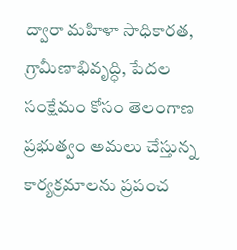ద్వారా మహిళా సాధికారత, గ్రామీణాభివృద్ధి, పేదల సంక్షేమం కోసం తెలంగాణ ప్రభుత్వం అమలు చేస్తున్న కార్యక్రమాలను ప్రపంచ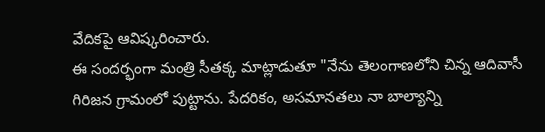వేదికపై ఆవిష్కరించారు.
ఈ సందర్భంగా మంత్రి సీతక్క మాట్లాడుతూ "నేను తెలంగాణలోని చిన్న ఆదివాసీ గిరిజన గ్రామంలో పుట్టాను. పేదరికం, అసమానతలు నా బాల్యాన్ని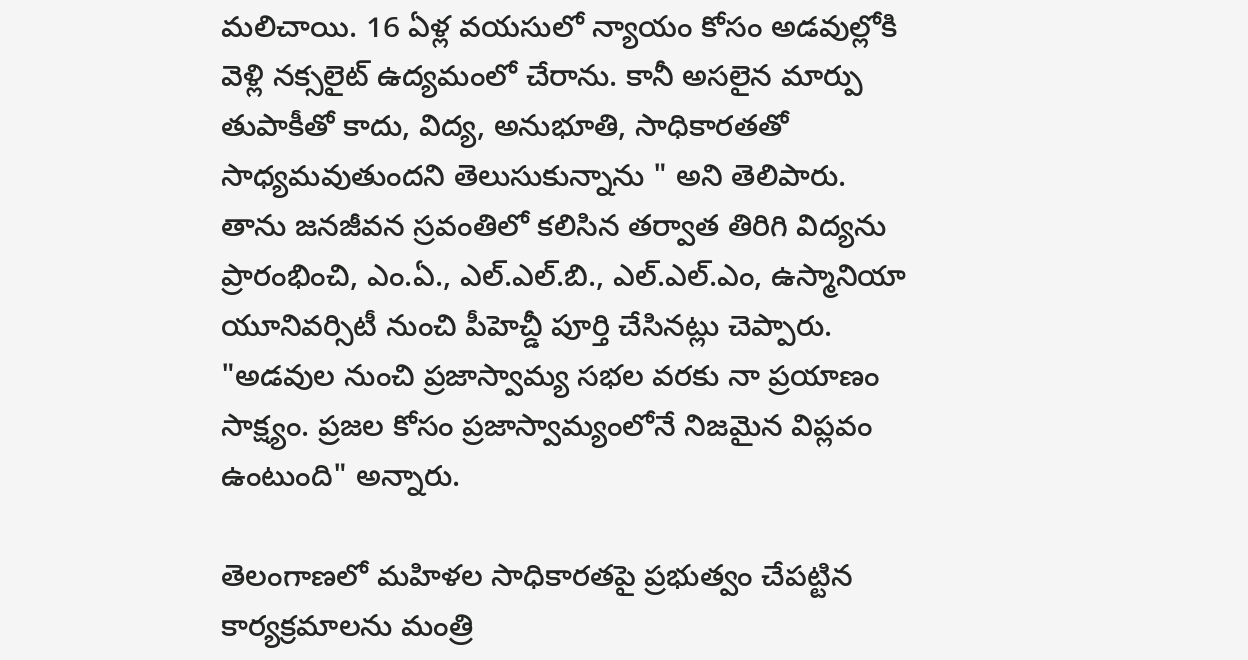మలిచాయి. 16 ఏళ్ల వయసులో న్యాయం కోసం అడవుల్లోకి వెళ్లి నక్సలైట్ ఉద్యమంలో చేరాను. కానీ అసలైన మార్పు తుపాకీతో కాదు, విద్య, అనుభూతి, సాధికారతతో సాధ్యమవుతుందని తెలుసుకున్నాను " అని తెలిపారు. తాను జనజీవన స్రవంతిలో కలిసిన తర్వాత తిరిగి విద్యను ప్రారంభించి, ఎం.ఏ., ఎల్.ఎల్.బి., ఎల్.ఎల్.ఎం, ఉస్మానియా యూనివర్సిటీ నుంచి పీహెచ్డీ పూర్తి చేసినట్లు చెప్పారు. "అడవుల నుంచి ప్రజాస్వామ్య సభల వరకు నా ప్రయాణం సాక్ష్యం. ప్రజల కోసం ప్రజాస్వామ్యంలోనే నిజమైన విప్లవం ఉంటుంది" అన్నారు.

తెలంగాణలో మహిళల సాధికారతపై ప్రభుత్వం చేపట్టిన కార్యక్రమాలను మంత్రి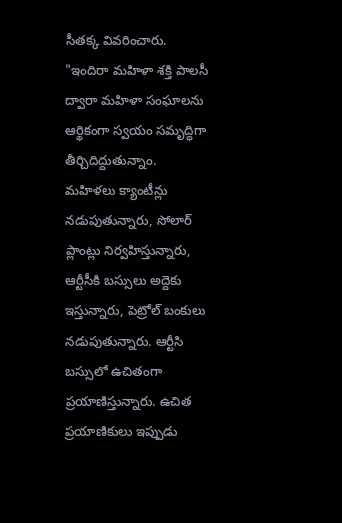సీతక్క వివరించారు. "ఇందిరా మహిళా శక్తి పాలసీ ద్వారా మహిళా సంఘాలను ఆర్థికంగా స్వయం సమృద్ధిగా తీర్చిదిద్దుతున్నాం. మహిళలు క్యాంటీన్లు నడుపుతున్నారు, సోలార్ ప్లాంట్లు నిర్వహిస్తున్నారు, ఆర్టీసీకి బస్సులు అద్దెకు ఇస్తున్నారు, పెట్రోల్ బంకులు నడుపుతున్నారు. ఆర్టీసి బస్సులో ఉచితంగా ప్రయాణిస్తున్నారు. ఉచిత ప్రయాణికులు ఇప్పుడు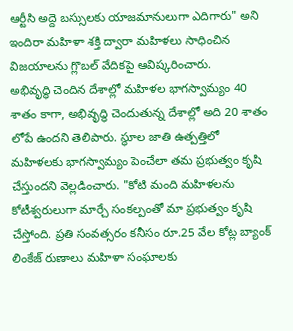ఆర్టీసి అద్దె బస్సులకు యాజమానులుగా ఎదిగారు" అని ఇందిరా మహిళా శక్తి ద్వారా మహిళలు సాధించిన విజయాలను గ్లొబల్ వేదికపై ఆవిష్కరించారు.
అభివృద్ధి చెందిన దేశాల్లో మహిళల భాగస్వామ్యం 40 శాతం కాగా, అభివృద్ధి చెందుతున్న దేశాల్లో అది 20 శాతం లోపే ఉందని తెలిపారు. స్థూల జాతి ఉత్పత్తిలో మహిళలకు భాగస్వామ్యం పెంచేలా తమ ప్రభుత్వం కృషి చేస్తుందని వెల్లడించారు. "కోటి మంది మహిళలను కోటీశ్వరులుగా మార్చే సంకల్పంతో మా ప్రభుత్వం కృషి చేస్తోంది. ప్రతి సంవత్సరం కనీసం రూ.25 వేల కోట్ల బ్యాంక్ లింకేజ్ రుణాలు మహిళా సంఘాలకు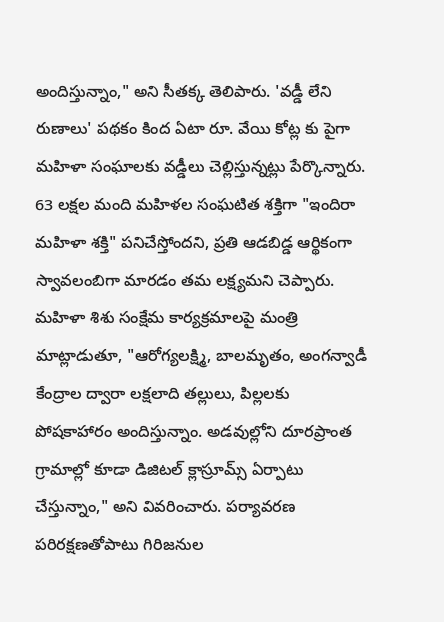అందిస్తున్నాం," అని సీతక్క తెలిపారు. 'వడ్డీ లేని రుణాలు' పథకం కింద ఏటా రూ. వేయి కోట్ల కు పైగా మహిళా సంఘాలకు వడ్డీలు చెల్లిస్తున్నట్లు పేర్కొన్నారు. 63 లక్షల మంది మహిళల సంఘటిత శక్తిగా "ఇందిరా మహిళా శక్తి" పనిచేస్తోందని, ప్రతి ఆడబిడ్డ ఆర్థికంగా స్వావలంబిగా మారడం తమ లక్ష్యమని చెప్పారు.
మహిళా శిశు సంక్షేమ కార్యక్రమాలపై మంత్రి మాట్లాడుతూ, "ఆరోగ్యలక్ష్మి, బాలమృతం, అంగన్వాడీ కేంద్రాల ద్వారా లక్షలాది తల్లులు, పిల్లలకు పోషకాహారం అందిస్తున్నాం. అడవుల్లోని దూరప్రాంత గ్రామాల్లో కూడా డిజిటల్ క్లాస్రూమ్స్ ఏర్పాటు చేస్తున్నాం," అని వివరించారు. పర్యావరణ పరిరక్షణతోపాటు గిరిజనుల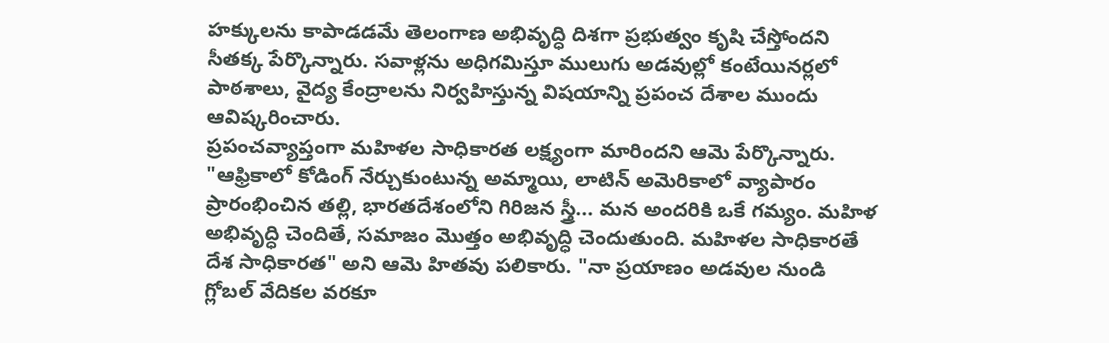హక్కులను కాపాడడమే తెలంగాణ అభివృద్ధి దిశగా ప్రభుత్వం కృషి చేస్తోందని సీతక్క పేర్కొన్నారు. సవాళ్లను అధిగమిస్తూ ములుగు అడవుల్లో కంటేయినర్లలో పాఠశాలు, వైద్య కేంద్రాలను నిర్వహిస్తున్న విషయాన్ని ప్రపంచ దేశాల ముందు ఆవిష్కరించారు.
ప్రపంచవ్యాప్తంగా మహిళల సాధికారత లక్ష్యంగా మారిందని ఆమె పేర్కొన్నారు. "ఆఫ్రికాలో కోడింగ్ నేర్చుకుంటున్న అమ్మాయి, లాటిన్ అమెరికాలో వ్యాపారం ప్రారంభించిన తల్లి, భారతదేశంలోని గిరిజన స్త్రీ... మన అందరికి ఒకే గమ్యం. మహిళ అభివృద్ధి చెందితే, సమాజం మొత్తం అభివృద్ధి చెందుతుంది. మహిళల సాధికారతే దేశ సాధికారత" అని ఆమె హితవు పలికారు. "నా ప్రయాణం అడవుల నుండి గ్లోబల్ వేదికల వరకూ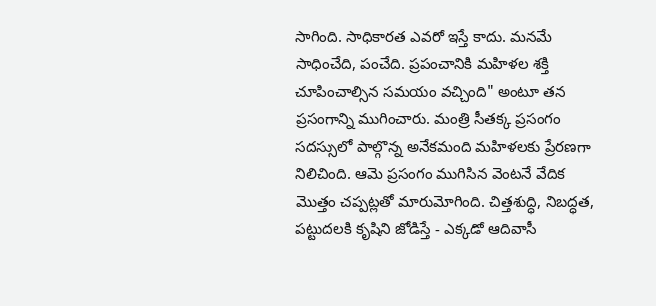సాగింది. సాధికారత ఎవరో ఇస్తే కాదు. మనమే సాధించేది, పంచేది. ప్రపంచానికి మహిళల శక్తి చూపించాల్సిన సమయం వచ్చింది" అంటూ తన ప్రసంగాన్ని ముగించారు. మంత్రి సీతక్క ప్రసంగం సదస్సులో పాల్గొన్న అనేకమంది మహిళలకు ప్రేరణగా నిలిచింది. ఆమె ప్రసంగం ముగిసిన వెంటనే వేదిక మొత్తం చప్పట్లతో మారుమోగింది. చిత్తశుద్ధి, నిబద్ధత, పట్టుదలకి కృషిని జోడిస్తే - ఎక్కడో ఆదివాసీ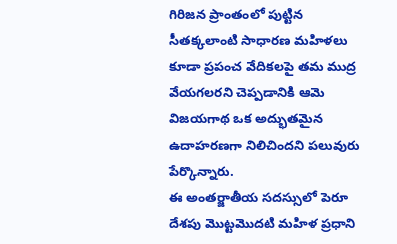గిరిజన ప్రాంతంలో పుట్టిన సీతక్కలాంటి సాధారణ మహిళలు కూడా ప్రపంచ వేదికలపై తమ ముద్ర వేయగలరని చెప్పడానికి ఆమె విజయగాథ ఒక అద్భుతమైన ఉదాహరణగా నిలిచిందని పలువురు పేర్కొన్నారు.
ఈ అంతర్జాతీయ సదస్సులో పెరూ దేశపు మొట్టమొదటి మహిళ ప్రధాని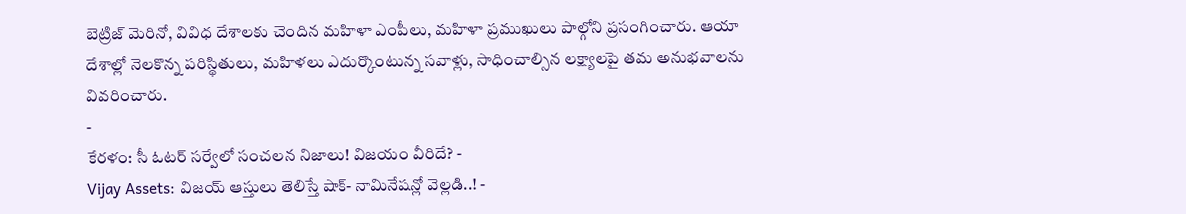బెట్రిజ్ మెరినో, వివిధ దేశాలకు చెందిన మహిళా ఎంపీలు, మహిళా ప్రముఖులు పాల్గోని ప్రసంగించారు. ఆయా దేశాల్లో నెలకొన్న పరిస్థితులు, మహిళలు ఎదుర్కొంటున్న సవాళ్లు, సాధించాల్సిన లక్ష్యాలపై తమ అనుభవాలను వివరించారు.
-
కేరళం: సీ ఓటర్ సర్వేలో సంచలన నిజాలు! విజయం వీరిదే? -
Vijay Assets: విజయ్ ఆస్తులు తెలిస్తే షాక్- నామినేషన్లో వెల్లడి..! -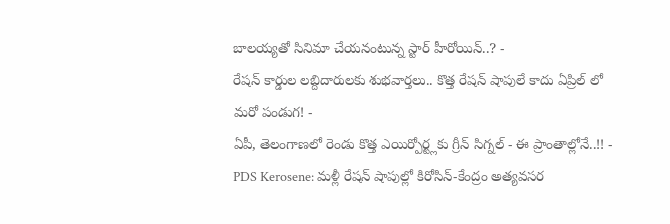బాలయ్యతో సినిమా చేయనంటున్న స్టార్ హీరోయిన్..? -
రేషన్ కార్డుల లబ్దిదారులకు శుభవార్తలు.. కొత్త రేషన్ షాపులే కాదు ఏప్రిల్ లో మరో పండుగ! -
ఏపీ, తెలంగాణలో రెండు కొత్త ఎయిర్పోర్ట్లకు గ్రీన్ సిగ్నల్ - ఈ ప్రాంతాల్లోనే..!! -
PDS Kerosene: మళ్లీ రేషన్ షాపుల్లో కిరోసిన్-కేంద్రం అత్యవసర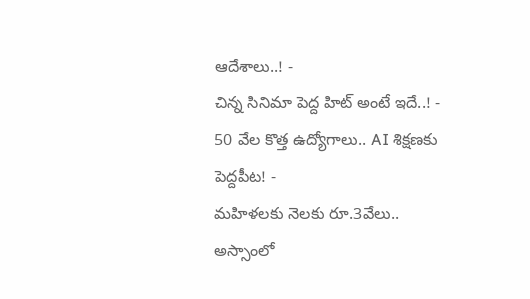ఆదేశాలు..! -
చిన్న సినిమా పెద్ద హిట్ అంటే ఇదే..! -
50 వేల కొత్త ఉద్యోగాలు.. AI శిక్షణకు పెద్దపీట! -
మహిళలకు నెలకు రూ.3వేలు.. అస్సాంలో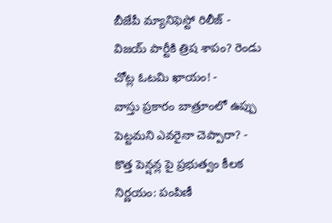బీజేపీ మ్యానిఫెస్టో రిలీజ్ -
విజయ్ పార్టీకి త్రిష శాపం? రెండు చోట్ల ఓటమి ఖాయం! -
వాస్తు ప్రకారం బాత్రూంలో ఉప్పు పెట్టమని ఎవరైనా చెప్పారా? -
కొత్త పెన్షన్ల పై ప్రభుత్వం కీలక నిర్ణయం: పంపిణీ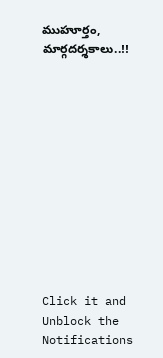ముహూర్తం, మార్గదర్శకాలు..!!












Click it and Unblock the Notifications